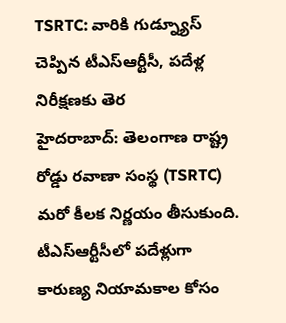TSRTC: వారికి గుడ్న్యూస్ చెప్పిన టీఎస్ఆర్టీసీ, పదేళ్ల నిరీక్షణకు తెర
హైదరాబాద్: తెలంగాణ రాష్ట్ర రోడ్డు రవాణా సంస్థ (TSRTC) మరో కీలక నిర్ణయం తీసుకుంది. టీఎస్ఆర్టీసీలో పదేళ్లుగా కారుణ్య నియామకాల కోసం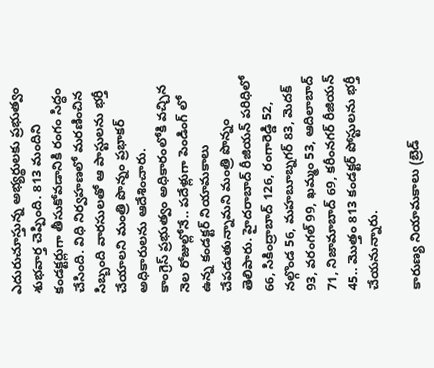ఎదురుచూస్తున్న అభ్యర్థులకు ప్రభుత్వం శుభవార్త చెప్పింది. 813 మందిని కండక్టర్లుగా తీసుకోవడానికి రంగం సిద్ధం చేసింది. విధి నిర్వహణలో మరణించిన సిబ్బంది వారసులతో ఆ పాస్టులను భర్తీ చేయాలని మంత్రి పొన్నం ప్రభాకర్ అధికారులను ఆదేశించారు.
కాంగ్రెస్ ప్రభుత్వం అధికారంలోకి వచ్చిన నెల రోజుల్లోనే.. పదేళ్లుగా పెండింగ్ లో ఉన్న కండక్టర్ నియామకాలు చేపడుతున్నామని మంత్రి పొన్నం తెలిపారు. హైదరాబాద్ రీజియన్ పరిధిలో 66, సికింద్రాబాద్ 126, రంగారెడ్డి 52, నల్గొండ 56, మహబూబ్నగర్ 83, మెదక్ 93, వరంగల్ 99, ఖమ్మం 53, ఆదిలాబాద్ 71, నిజామాబాద్ 69, కరీంనగర్ రీజియన్ 45.. మొత్తం 813 కండక్టర్ పోస్టులను భర్తీ చేయనున్నారు.

కారుణ్య నియామకాలు (బ్రెడ్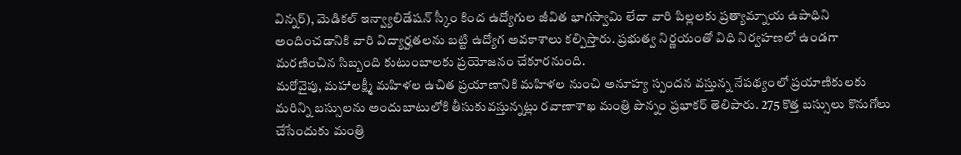విన్నర్), మెడికల్ ఇన్వ్యాలిడేషన్ స్కీం కింద ఉద్యోగుల జీవిత భాగస్వామి లేదా వారి పిల్లలకు ప్రత్యామ్నాయ ఉపాధిని అందించడానికి వారి విద్యార్హతలను బట్టి ఉద్యోగ అవకాశాలు కల్పిస్తారు. ప్రభుత్వ నిర్ణయంతో విధి నిర్వహణలో ఉండగా మరణించిన సిబ్బంది కుటుంబాలకు ప్రయోజనం చేకూరనుంది.
మరోవైపు, మహాలక్ష్మీ మహిళల ఉచిత ప్రయాణానికి మహిళల నుంచి అనూహ్య స్పందన వస్తున్న నేపథ్యంలో ప్రయాణికులకు మరిన్ని బస్సులను అందుబాటులోకి తీసుకువస్తున్నట్లు రవాణాశాఖ మంత్రి పొన్నం ప్రభాకర్ తెలిపారు. 275 కొత్త బస్సులు కొనుగోలు చేసేందుకు మంత్రి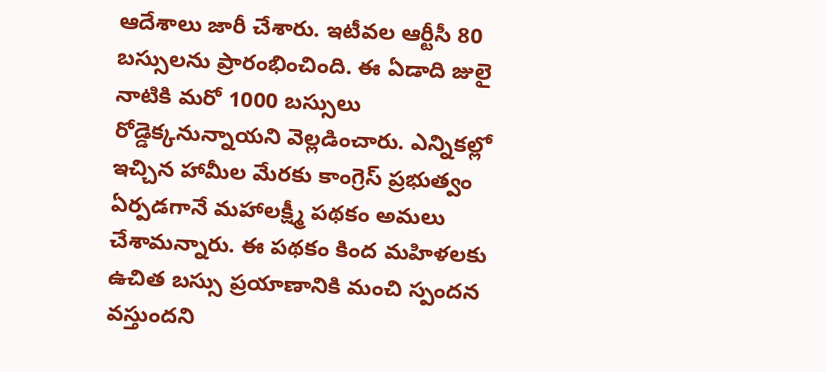ఆదేశాలు జారీ చేశారు. ఇటీవల ఆర్టీసీ 80 బస్సులను ప్రారంభించింది. ఈ ఏడాది జులై నాటికి మరో 1000 బస్సులు రోడ్డెక్కనున్నాయని వెల్లడించారు. ఎన్నికల్లో ఇచ్చిన హామీల మేరకు కాంగ్రెస్ ప్రభుత్వం ఏర్పడగానే మహాలక్ష్మీ పథకం అమలు చేశామన్నారు. ఈ పథకం కింద మహిళలకు ఉచిత బస్సు ప్రయాణానికి మంచి స్పందన వస్తుందని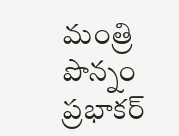మంత్రి పొన్నం ప్రభాకర్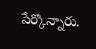పేర్కొన్నారు.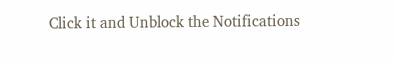Click it and Unblock the Notifications